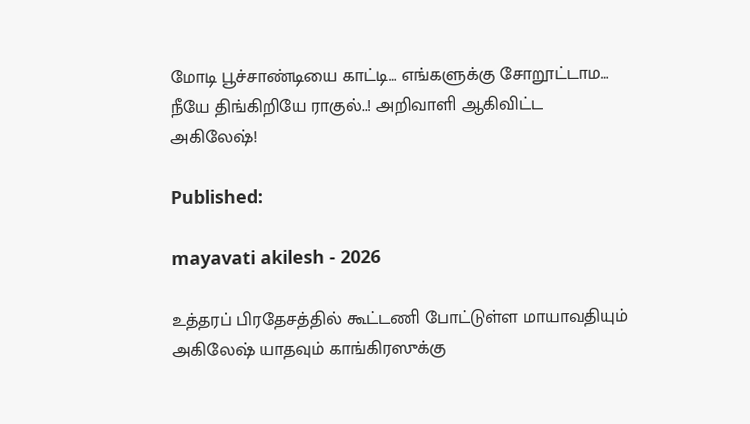மோடி பூச்சாண்டியை காட்டி… எங்களுக்கு சோறூட்டாம… நீயே திங்கிறியே ராகுல்..! அறிவாளி ஆகிவிட்ட அகிலேஷ்!

Published:

mayavati akilesh - 2026

உத்தரப் பிரதேசத்தில் கூட்டணி போட்டுள்ள மாயாவதியும் அகிலேஷ் யாதவும் காங்கிரஸுக்கு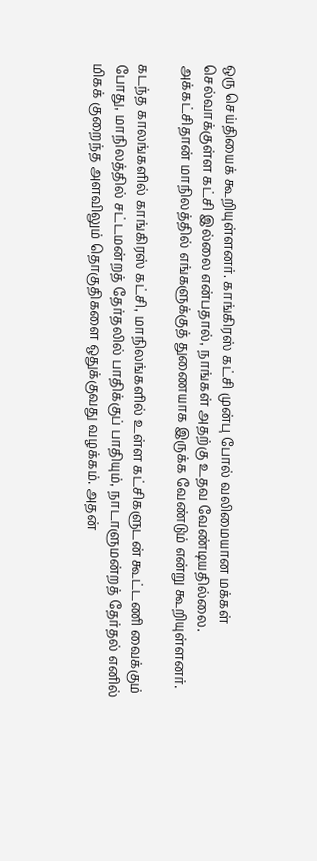ஒரு செய்தியைக் கூறியுள்ளனர். காங்கிரஸ் கட்சி முன்பு போல் வலிமையான மக்கள் செல்வாக்குள்ள கட்சி இல்லை என்பதால், நாங்கள் அதற்கு உதவ வேண்டியதில்லை. அக்கட்சிதான் மாநிலத்தில் எங்களுக்குத் துணையாக இருக்க வேண்டும் என்று கூறியுள்ளனர்.

கடந்த காலங்களில் காங்கிரஸ் கட்சி, மாநிலங்களில் உள்ள கட்சிகளுடன் கூட்டணி வைக்கும் போது, மாநிலத்தில் சட்டமன்றத் தேர்தலில் பாதிக்குப் பாதியும், நாடாளுமன்றத் தேர்தல் எனில் மிகக் குறைந்த அளவிலும் தொகுதிகளை ஒதுக்குவது வழக்கம். அதன்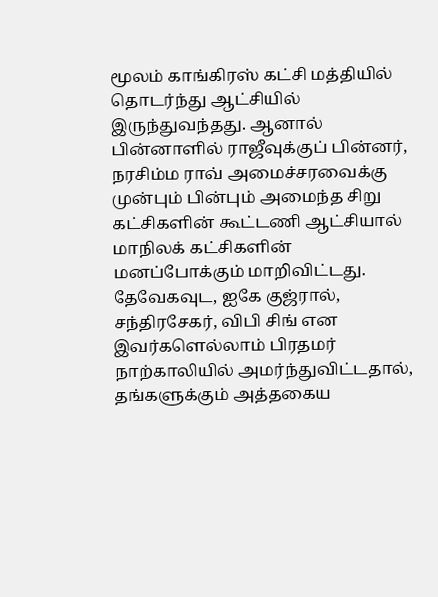மூலம் காங்கிரஸ் கட்சி மத்தியில் தொடர்ந்து ஆட்சியில் இருந்துவந்தது. ஆனால் பின்னாளில் ராஜீவுக்குப் பின்னர், நரசிம்ம ராவ் அமைச்சரவைக்கு முன்பும் பின்பும் அமைந்த சிறு கட்சிகளின் கூட்டணி ஆட்சியால் மாநிலக் கட்சிகளின் மனப்போக்கும் மாறிவிட்டது. தேவேகவுட, ஐகே குஜ்ரால், சந்திரசேகர், விபி சிங் என இவர்களெல்லாம் பிரதமர் நாற்காலியில் அமர்ந்துவிட்டதால், தங்களுக்கும் அத்தகைய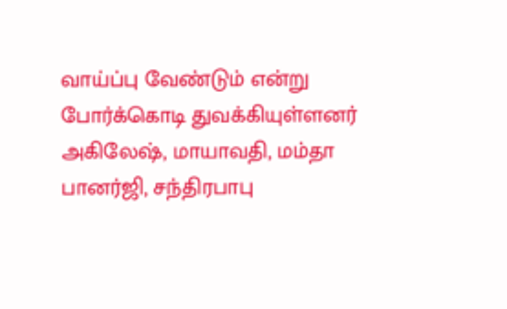வாய்ப்பு வேண்டும் என்று போர்க்கொடி துவக்கியுள்ளனர் அகிலேஷ், மாயாவதி, மம்தா பானர்ஜி, சந்திரபாபு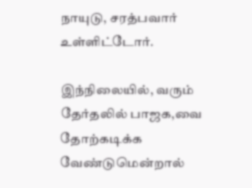நாயுடு, சரத்பவார் உள்ளிட்டோர்.

இந்நிலையில், வரும் தேர்தலில் பாஜக,வை தோற்கடிக்க வேண்டுமென்றால்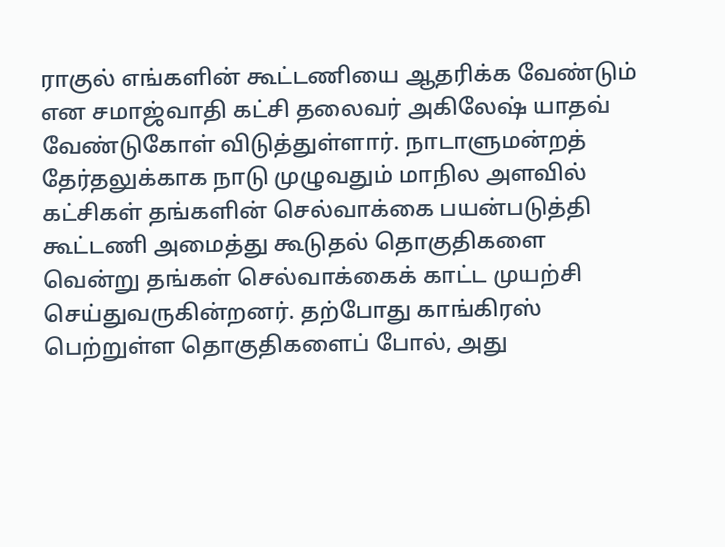ராகுல் எங்களின் கூட்டணியை ஆதரிக்க வேண்டும் என சமாஜ்வாதி கட்சி தலைவர் அகிலேஷ் யாதவ் வேண்டுகோள் விடுத்துள்ளார். நாடாளுமன்றத் தேர்தலுக்காக நாடு முழுவதும் மாநில அளவில் கட்சிகள் தங்களின் செல்வாக்கை பயன்படுத்தி கூட்டணி அமைத்து கூடுதல் தொகுதிகளை வென்று தங்கள் செல்வாக்கைக் காட்ட முயற்சி செய்துவருகின்றனர். தற்போது காங்கிரஸ் பெற்றுள்ள தொகுதிகளைப் போல், அது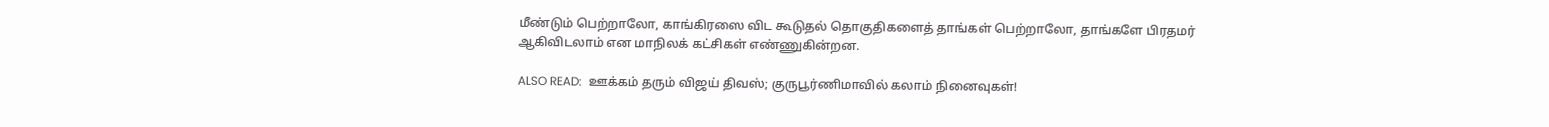மீண்டும் பெற்றாலோ, காங்கிரஸை விட கூடுதல் தொகுதிகளைத் தாங்கள் பெற்றாலோ, தாங்களே பிரதமர் ஆகிவிடலாம் என மாநிலக் கட்சிகள் எண்ணுகின்றன.

ALSO READ:  ஊக்கம் தரும் விஜய் திவஸ்; குருபூர்ணிமாவில் கலாம் நினைவுகள்!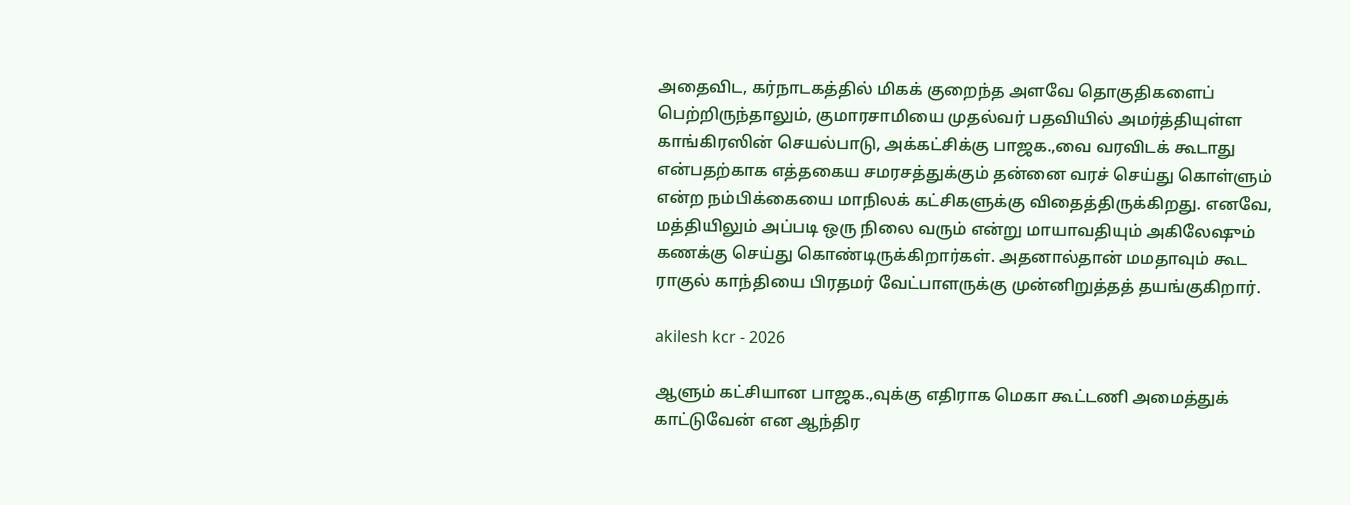அதைவிட, கர்நாடகத்தில் மிகக் குறைந்த அளவே தொகுதிகளைப் பெற்றிருந்தாலும், குமாரசாமியை முதல்வர் பதவியில் அமர்த்தியுள்ள காங்கிரஸின் செயல்பாடு, அக்கட்சிக்கு பாஜக.,வை வரவிடக் கூடாது என்பதற்காக எத்தகைய சமரசத்துக்கும் தன்னை வரச் செய்து கொள்ளும் என்ற நம்பிக்கையை மாநிலக் கட்சிகளுக்கு விதைத்திருக்கிறது. எனவே, மத்தியிலும் அப்படி ஒரு நிலை வரும் என்று மாயாவதியும் அகிலேஷும் கணக்கு செய்து கொண்டிருக்கிறார்கள். அதனால்தான் மமதாவும் கூட ராகுல் காந்தியை பிரதமர் வேட்பாளருக்கு முன்னிறுத்தத் தயங்குகிறார்.

akilesh kcr - 2026

ஆளும் கட்சியான பாஜக.,வுக்கு எதிராக மெகா கூட்டணி அமைத்துக் காட்டுவேன் என ஆந்திர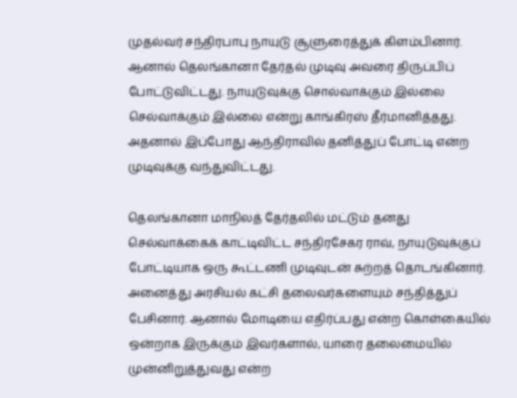முதல்வர் சந்திரபாபு நாயுடு சூளுரைத்துக் கிளம்பினார். ஆனால் தெலங்கானா தேர்தல் முடிவு அவரை திருப்பிப் போட்டுவிட்டது. நாயுடுவுக்கு சொல்வாக்கும் இல்லை செல்வாக்கும் இல்லை என்று காங்கிரஸ் தீர்மானித்தது. அதனால் இப்போது ஆந்திராவில் தனித்துப் போட்டி என்ற முடிவுக்கு வந்துவிட்டது.

தெலங்கானா மாநிலத் தேர்தலில் மட்டும் தனது செல்வாக்கைக் காட்டிவிட்ட சந்திரசேகர ராவ், நாயுடுவுக்குப் போட்டியாக ஒரு கூட்டணி முடிவுடன் சுற்றத் தொடங்கினார். அனைத்து அரசியல் கட்சி தலைவர்களையும் சந்தித்துப் பேசினார். ஆனால் மோடியை எதிர்ப்பது என்ற கொள்கையில் ஒன்றாக இருக்கும் இவர்களால், யாரை தலைமையில் முன்னிறுத்துவது என்ற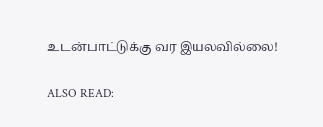உடன்பாட்டுக்கு வர இயலவில்லை!

ALSO READ: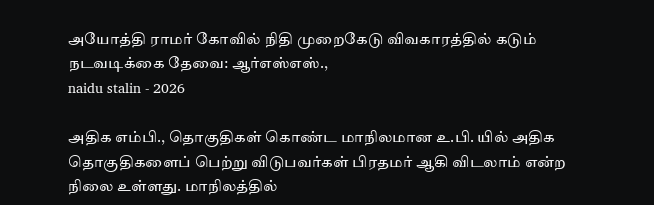அயோத்தி ராமர் கோவில் நிதி முறைகேடு விவகாரத்தில் கடும் நடவடிக்கை தேவை: ஆர்எஸ்எஸ்.,
naidu stalin - 2026

அதிக எம்பி., தொகுதிகள் கொண்ட மாநிலமான உ.பி. யில் அதிக தொகுதிகளைப் பெற்று விடுபவர்கள் பிரதமர் ஆகி விடலாம் என்ற நிலை உள்ளது. மாநிலத்தில்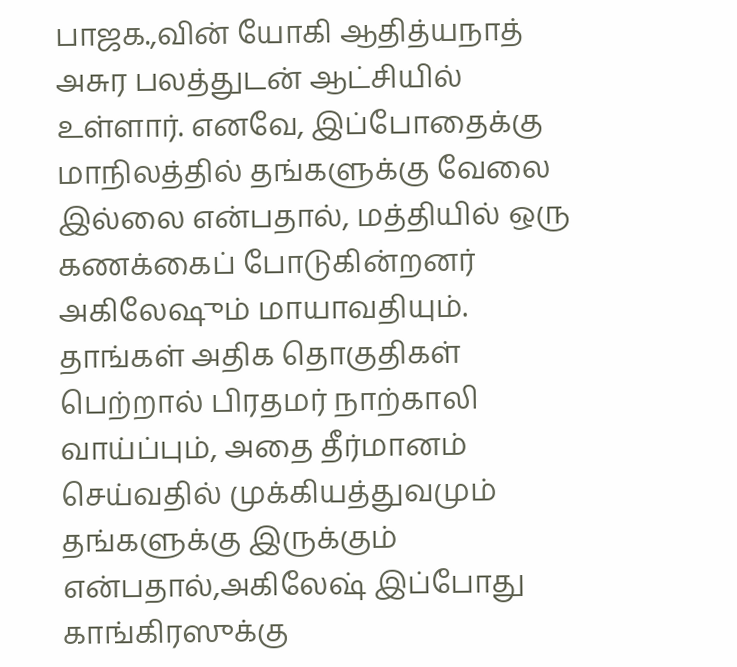பாஜக.,வின் யோகி ஆதித்யநாத் அசுர பலத்துடன் ஆட்சியில் உள்ளார். எனவே, இப்போதைக்கு மாநிலத்தில் தங்களுக்கு வேலை இல்லை என்பதால், மத்தியில் ஒரு கணக்கைப் போடுகின்றனர் அகிலேஷும் மாயாவதியும். தாங்கள் அதிக தொகுதிகள் பெற்றால் பிரதமர் நாற்காலி வாய்ப்பும், அதை தீர்மானம் செய்வதில் முக்கியத்துவமும் தங்களுக்கு இருக்கும் என்பதால்,அகிலேஷ் இப்போது காங்கிரஸுக்கு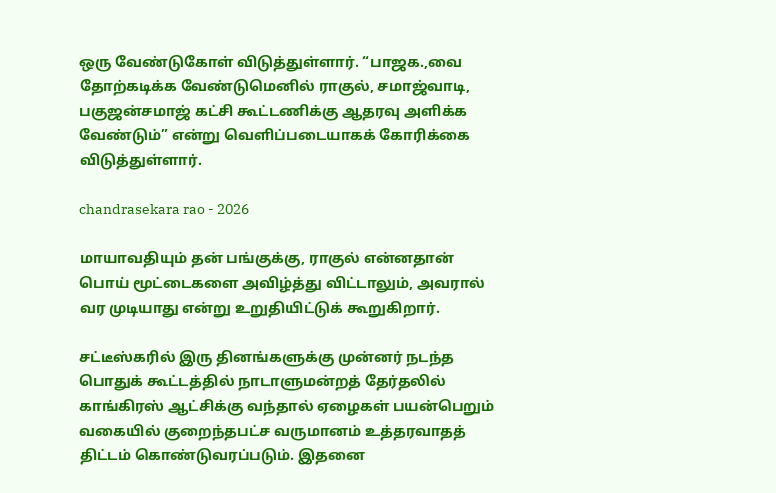ஒரு வேண்டுகோள் விடுத்துள்ளார். “பாஜக.,வை தோற்கடிக்க வேண்டுமெனில் ராகுல், சமாஜ்வாடி, பகுஜன்சமாஜ் கட்சி கூட்டணிக்கு ஆதரவு அளிக்க வேண்டும்” என்று வெளிப்படையாகக் கோரிக்கை விடுத்துள்ளார்.

chandrasekara rao - 2026

மாயாவதியும் தன் பங்குக்கு, ராகுல் என்னதான் பொய் மூட்டைகளை அவிழ்த்து விட்டாலும், அவரால் வர முடியாது என்று உறுதியிட்டுக் கூறுகிறார்.

சட்டீஸ்கரில் இரு தினங்களுக்கு முன்னர் நடந்த பொதுக் கூட்டத்தில் நாடாளுமன்றத் தேர்தலில் காங்கிரஸ் ஆட்சிக்கு வந்தால் ஏழைகள் பயன்பெறும் வகையில் குறைந்தபட்ச வருமானம் உத்தரவாதத் திட்டம் கொண்டுவரப்படும். இதனை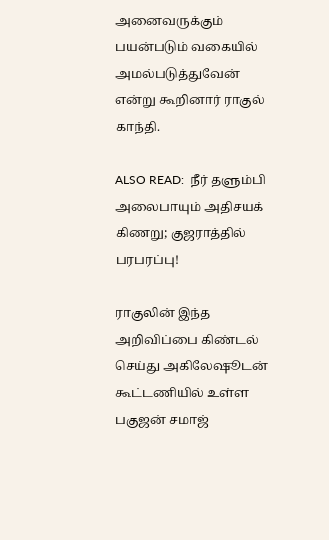அனைவருக்கும் பயன்படும் வகையில் அமல்படுத்துவேன் என்று கூறினார் ராகுல் காந்தி.

ALSO READ:  நீர் தளும்பி அலைபாயும் அதிசயக் கிணறு; குஜராத்தில் பரபரப்பு!

ராகுலின் இந்த அறிவிப்பை கிண்டல் செய்து அகிலேஷூடன் கூட்டணியில் உள்ள பகுஜன் சமாஜ்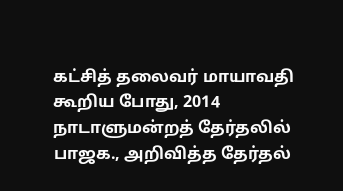கட்சித் தலைவர் மாயாவதி கூறிய போது, 2014 நாடாளுமன்றத் தேர்தலில் பாஜக., அறிவித்த தேர்தல்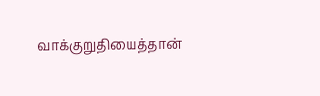வாக்குறுதியைத்தான்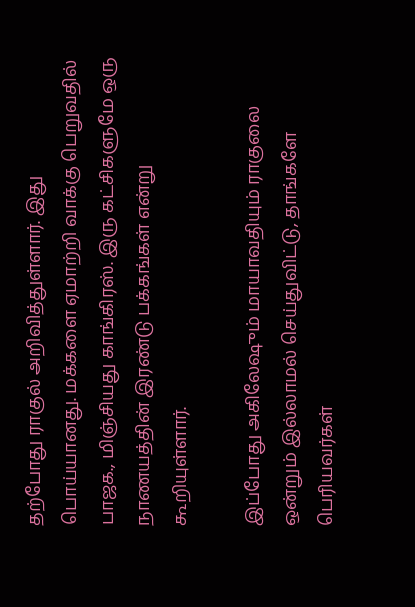தற்போது ராகுல் அறிவித்துள்ளார். இது பொய்யானது. மக்களை ஏமாற்றி வாக்கு பெறுவதில் பாஜக., மிஞ்சியது காங்கிரஸ். இரு கட்சிகளுமே ஒரு நாணயத்தின் இரண்டு பக்கங்கள் என்று கூறியுள்ளார்.

இப்போது அகிலேஷும் மாயாவதியும் ராகுலை ஒன்றும் இல்லாமல் செய்துவிட்டு, தாங்களே பெரியவர்கள்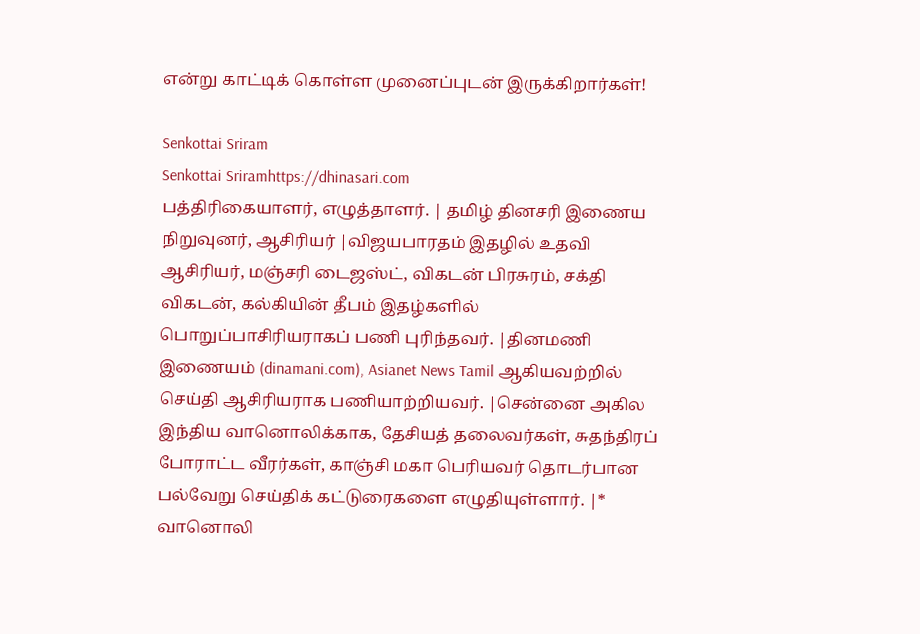என்று காட்டிக் கொள்ள முனைப்புடன் இருக்கிறார்கள்!

Senkottai Sriram
Senkottai Sriramhttps://dhinasari.com
பத்திரிகையாளர், எழுத்தாளர். | தமிழ் தினசரி இணைய நிறுவுனர், ஆசிரியர் |விஜயபாரதம் இதழில் உதவி ஆசிரியர், மஞ்சரி டைஜஸ்ட், விகடன் பிரசுரம், சக்தி விகடன், கல்கியின் தீபம் இதழ்களில் பொறுப்பாசிரியராகப் பணி புரிந்தவர். |தினமணி இணையம் (dinamani.com), Asianet News Tamil ஆகியவற்றில் செய்தி ஆசிரியராக பணியாற்றியவர். |சென்னை அகில இந்திய வானொலிக்காக, தேசியத் தலைவர்கள், சுதந்திரப் போராட்ட வீரர்கள், காஞ்சி மகா பெரியவர் தொடர்பான பல்வேறு செய்திக் கட்டுரைகளை எழுதியுள்ளார். |* வானொலி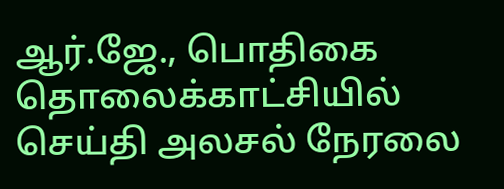ஆர்.ஜே., பொதிகை தொலைக்காட்சியில் செய்தி அலசல் நேரலை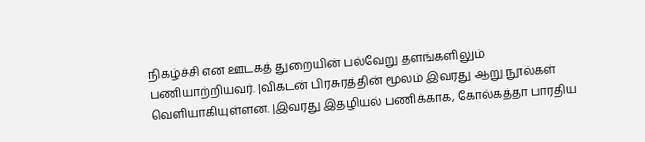நிகழ்ச்சி என ஊடகத் துறையின் பல்வேறு தளங்களிலும் பணியாற்றியவர். |விகடன் பிரசுரத்தின் மூலம் இவரது ஆறு நூல்கள் வெளியாகியுள்ளன. |இவரது இதழியல் பணிக்காக, கோல்கத்தா பாரதிய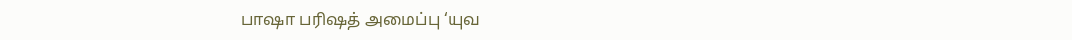பாஷா பரிஷத் அமைப்பு ‘யுவ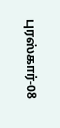புரஸ்கார்-08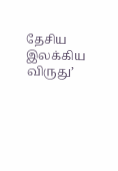தேசிய இலக்கிய விருது’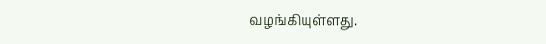வழங்கியுள்ளது.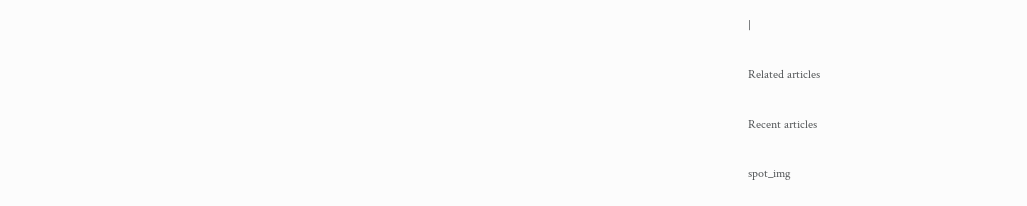|

Related articles

Recent articles

spot_img